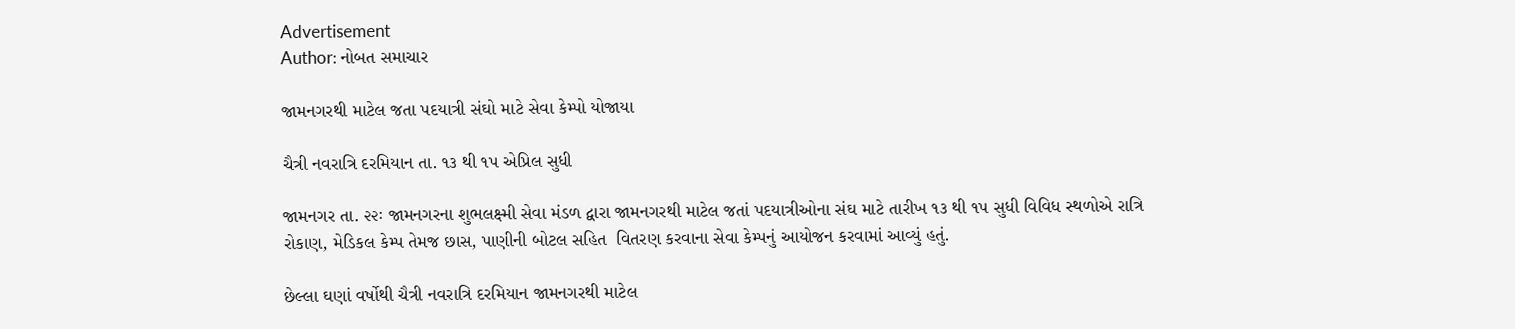Advertisement
Author: નોબત સમાચાર

જામનગરથી માટેલ જતા પદયાત્રી સંઘો માટે સેવા કેમ્પો યોજાયા

ચૈત્રી નવરાત્રિ દરમિયાન તા. ૧૩ થી ૧પ એપ્રિલ સુધી

જામનગર તા. ૨૨ઃ જામનગરના શુભલક્ષ્મી સેવા મંડળ દ્વારા જામનગરથી માટેલ જતાં પદયાત્રીઓના સંઘ માટે તારીખ ૧૩ થી ૧પ સુધી વિવિધ સ્થળોએ રાત્રિ રોકાણ, મેડિકલ કેમ્પ તેમજ છાસ, પાણીની બોટલ સહિત  વિતરણ કરવાના સેવા કેમ્પનું આયોજન કરવામાં આવ્યું હતું.

છેલ્લા ઘણાં વર્ષોથી ચૈત્રી નવરાત્રિ દરમિયાન જામનગરથી માટેલ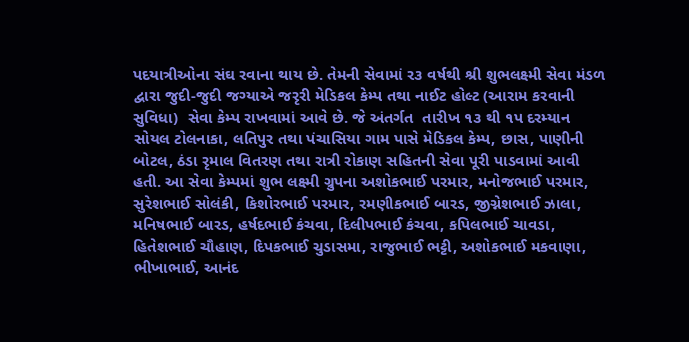પદયાત્રીઓના સંઘ રવાના થાય છે. તેમની સેવામાં ર૩ વર્ષથી શ્રી શુભલક્ષ્મી સેવા મંડળ દ્વારા જુદી-જુદી જગ્યાએ જરૃરી મેડિકલ કેમ્પ તથા નાઈટ હોલ્ટ (આરામ કરવાની સુવિધા)  સેવા કેમ્પ રાખવામાં આવે છે. જે અંતર્ગત  તારીખ ૧૩ થી ૧પ દરમ્યાન સોયલ ટોલનાકા, લતિપુર તથા પંચાસિયા ગામ પાસે મેડિકલ કેમ્પ, છાસ, પાણીની બોટલ, ઠંડા રૃમાલ વિતરણ તથા રાત્રી રોકાણ સહિતની સેવા પૂરી પાડવામાં આવી હતી. આ સેવા કેમ્પમાં શુભ લક્ષ્મી ગ્રુપના અશોકભાઈ પરમાર, મનોજભાઈ પરમાર, સુરેશભાઈ સોલંકી, કિશોરભાઈ પરમાર, રમણીકભાઈ બારડ, જીગ્નેશભાઈ ઝાલા, મનિષભાઈ બારડ, હર્ષદભાઈ કંચવા, દિલીપભાઈ કંચવા, કપિલભાઈ ચાવડા, હિતેશભાઈ ચૌહાણ, દિપકભાઈ ચુડાસમા, રાજુભાઈ ભટ્ટી, અશોકભાઈ મકવાણા, ભીખાભાઈ, આનંદ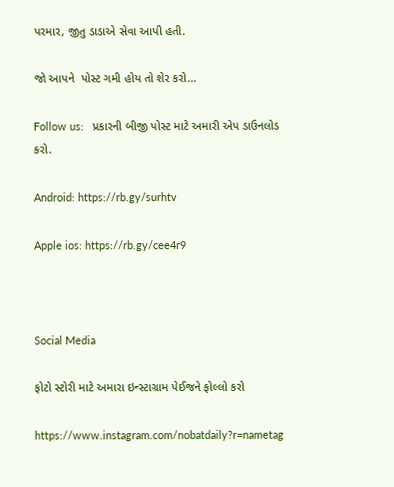પરમાર, જીતુ ડાડાએ સેવા આપી હતી.

જો આપને  પોસ્ટ ગમી હોય તો શેર કરો...

Follow us:   પ્રકારની બીજી પોસ્ટ માટે અમારી એપ ડાઉનલોડ કરો.

Android: https://rb.gy/surhtv

Apple ios: https://rb.gy/cee4r9



Social Media

ફોટો સ્ટોરી માટે અમારા ઇન્સ્ટાગ્રામ પેઈજને ફોલ્લો કરો

https://www.instagram.com/nobatdaily?r=nametag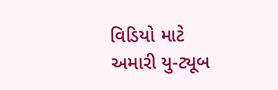વિડિયો માટે અમારી યુ-ટ્યૂબ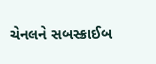ચેનલને સબસ્ક્રાઈબ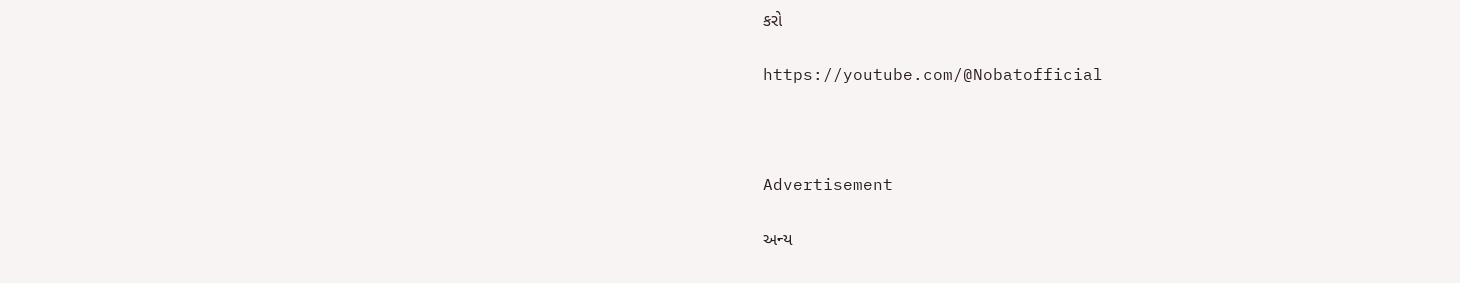કરો

https://youtube.com/@Nobatofficial



Advertisement

અન્ય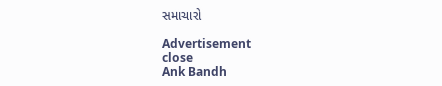સમાચારો

Advertisement
close
Ank Bandh